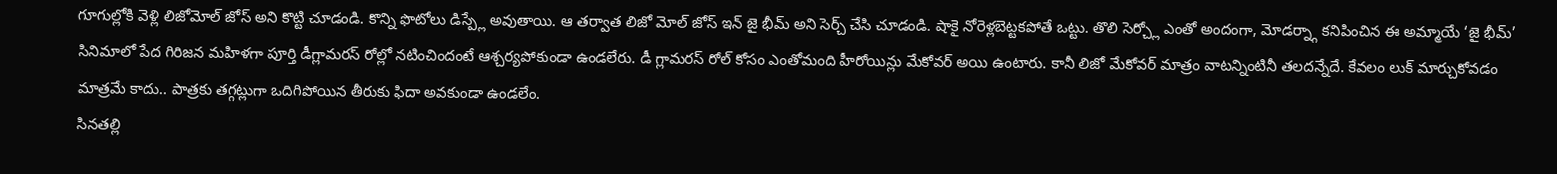గూగుల్లోకి వెళ్లి లిజోమోల్ జోస్ అని కొట్టి చూడండి. కొన్ని ఫొటోలు డిస్ప్లే అవుతాయి. ఆ తర్వాత లిజో మోల్ జోస్ ఇన్ జై భీమ్ అని సెర్చ్ చేసి చూడండి. షాకై నోరెళ్లబెట్టకపోతే ఒట్టు. తొలి సెర్చ్లో ఎంతో అందంగా, మోడర్న్గా కనిపించిన ఈ అమ్మాయే ‘జై భీమ్’ సినిమాలో పేద గిరిజన మహిళగా పూర్తి డీగ్లామరస్ రోల్లో నటించిందంటే ఆశ్చర్యపోకుండా ఉండలేరు. డీ గ్లామరస్ రోల్ కోసం ఎంతోమంది హీరోయిన్లు మేకోవర్ అయి ఉంటారు. కానీ లిజో మేకోవర్ మాత్రం వాటన్నింటినీ తలదన్నేదే. కేవలం లుక్ మార్చుకోవడం మాత్రమే కాదు.. పాత్రకు తగ్గట్లుగా ఒదిగిపోయిన తీరుకు ఫిదా అవకుండా ఉండలేం.
సినతల్లి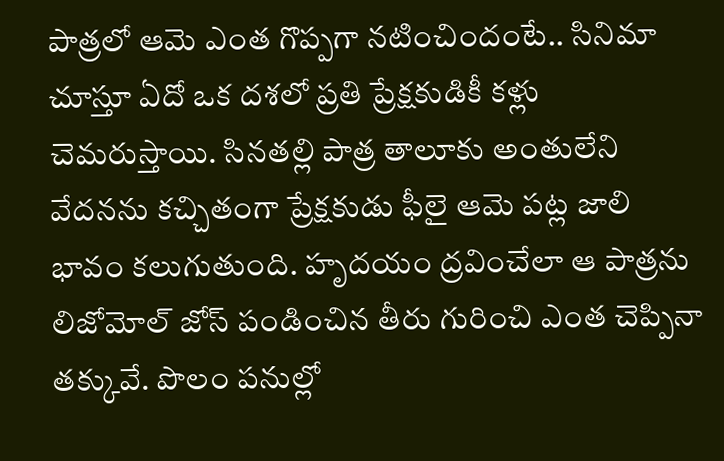పాత్రలో ఆమె ఎంత గొప్పగా నటించిందంటే.. సినిమా చూస్తూ ఏదో ఒక దశలో ప్రతి ప్రేక్షకుడికీ కళ్లు చెమరుస్తాయి. సినతల్లి పాత్ర తాలూకు అంతులేని వేదనను కచ్చితంగా ప్రేక్షకుడు ఫీలై ఆమె పట్ల జాలి భావం కలుగుతుంది. హృదయం ద్రవించేలా ఆ పాత్రను లిజోమోల్ జోస్ పండించిన తీరు గురించి ఎంత చెప్పినా తక్కువే. పొలం పనుల్లో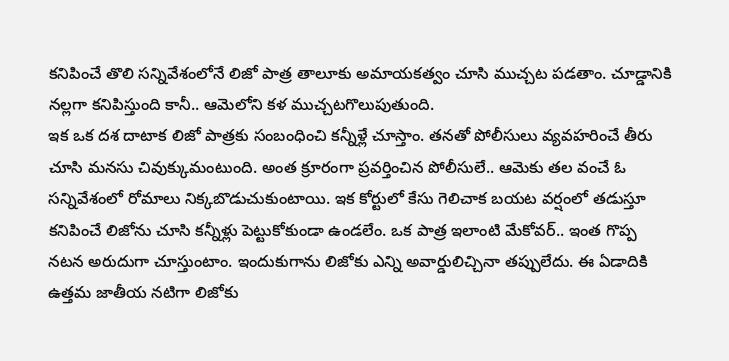కనిపించే తొలి సన్నివేశంలోనే లిజో పాత్ర తాలూకు అమాయకత్వం చూసి ముచ్చట పడతాం. చూడ్డానికి నల్లగా కనిపిస్తుంది కానీ.. ఆమెలోని కళ ముచ్చటగొలుపుతుంది.
ఇక ఒక దశ దాటాక లిజో పాత్రకు సంబంధించి కన్నీళ్లే చూస్తాం. తనతో పోలీసులు వ్యవహరించే తీరు చూసి మనసు చివుక్కుమంటుంది. అంత క్రూరంగా ప్రవర్తించిన పోలీసులే.. ఆమెకు తల వంచే ఓ సన్నివేశంలో రోమాలు నిక్కబొడుచుకుంటాయి. ఇక కోర్టులో కేసు గెలిచాక బయట వర్షంలో తడుస్తూ కనిపించే లిజోను చూసి కన్నీళ్లు పెట్టుకోకుండా ఉండలేం. ఒక పాత్ర ఇలాంటి మేకోవర్.. ఇంత గొప్ప నటన అరుదుగా చూస్తుంటాం. ఇందుకుగాను లిజోకు ఎన్ని అవార్డులిచ్చినా తప్పులేదు. ఈ ఏడాదికి ఉత్తమ జాతీయ నటిగా లిజోకు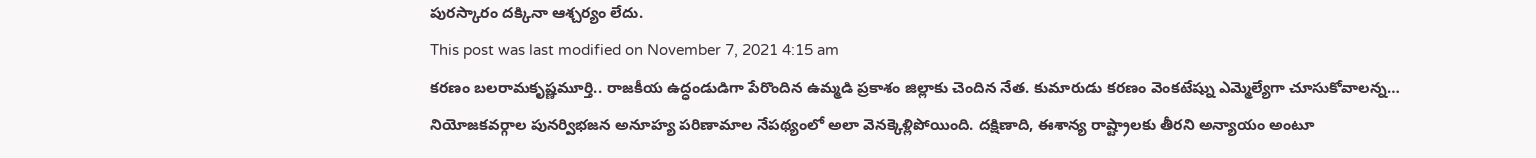పురస్కారం దక్కినా ఆశ్చర్యం లేదు.
This post was last modified on November 7, 2021 4:15 am
కరణం బలరామకృష్ణమూర్తి.. రాజకీయ ఉద్ధండుడిగా పేరొందిన ఉమ్మడి ప్రకాశం జిల్లాకు చెందిన నేత. కుమారుడు కరణం వెంకటేష్ను ఎమ్మెల్యేగా చూసుకోవాలన్న…
నియోజకవర్గాల పునర్విభజన అనూహ్య పరిణామాల నేపథ్యంలో అలా వెనక్కెళ్లిపోయింది. దక్షిణాది, ఈశాన్య రాష్ట్రాలకు తీరని అన్యాయం అంటూ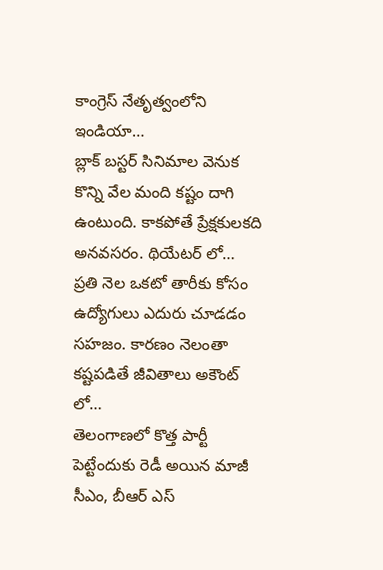కాంగ్రెస్ నేతృత్వంలోని ఇండియా…
బ్లాక్ బస్టర్ సినిమాల వెనుక కొన్ని వేల మంది కష్టం దాగి ఉంటుంది. కాకపోతే ప్రేక్షకులకది అనవసరం. థియేటర్ లో…
ప్రతి నెల ఒకటో తారీకు కోసం ఉద్యోగులు ఎదురు చూడడం సహజం. కారణం నెలంతా కష్టపడితే జీవితాలు అకౌంట్ లో…
తెలంగాణలో కొత్త పార్టీ పెట్టేందుకు రెడీ అయిన మాజీ సీఎం, బీఆర్ ఎస్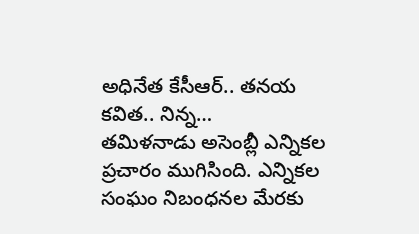అధినేత కేసీఆర్.. తనయ కవిత.. నిన్న…
తమిళనాడు అసెంబ్లీ ఎన్నికల ప్రచారం ముగిసింది. ఎన్నికల సంఘం నిబంధనల మేరకు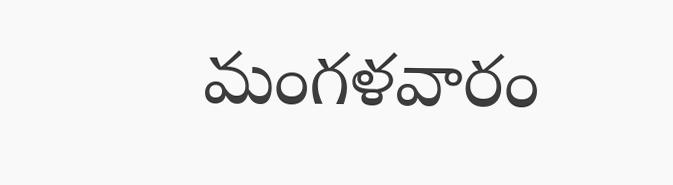మంగళవారం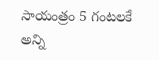సాయంత్రం 5 గంటలకే అన్ని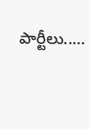పార్టీలు..…